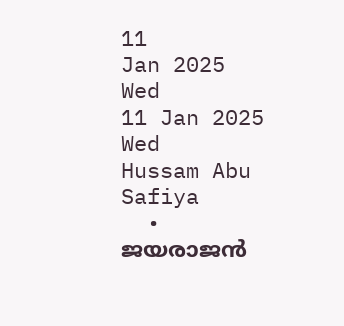11
Jan 2025
Wed
11 Jan 2025 Wed
Hussam Abu Safiya
  • ജയരാജന്‍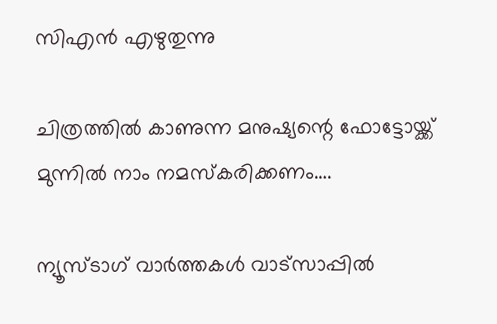സിഎന്‍ എഴുതുന്നു

ചിത്രത്തിൽ കാണുന്ന മനുഷ്യന്റെ ഫോട്ടോയ്ക്ക് മുന്നിൽ നാം നമസ്കരിക്കണം….

ന്യൂസ്ടാഗ് വാര്‍ത്തകള്‍ വാട്‌സാപ്പില്‍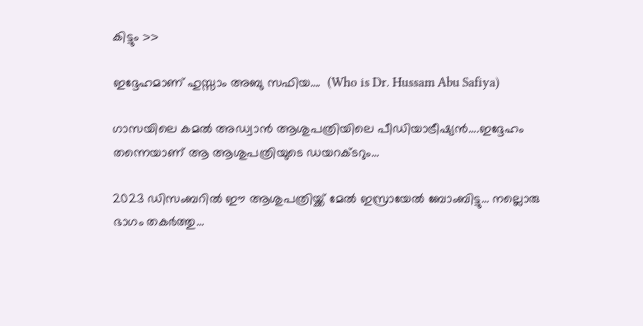കിട്ടും >>

ഇദ്ദേഹമാണ് ഹുസ്സാം അബു സഫിയ….  (Who is Dr. Hussam Abu Safiya)

ഗാസയിലെ കമല്‍ അഡ്വാന്‍ ആശുപത്രിയിലെ പീഡിയാട്രീഷ്യന്‍….ഇദ്ദേഹം തന്നെയാണ് ആ ആശുപത്രിയുടെ ഡയറക്ടറും…

2023 ഡിസംബറില്‍ ഈ ആശുപത്രിയ്ക്ക് മേല്‍ ഇസ്രായേല്‍ ബോംബിട്ടു… നല്ലൊരു ഭാഗം തകര്‍ത്തു…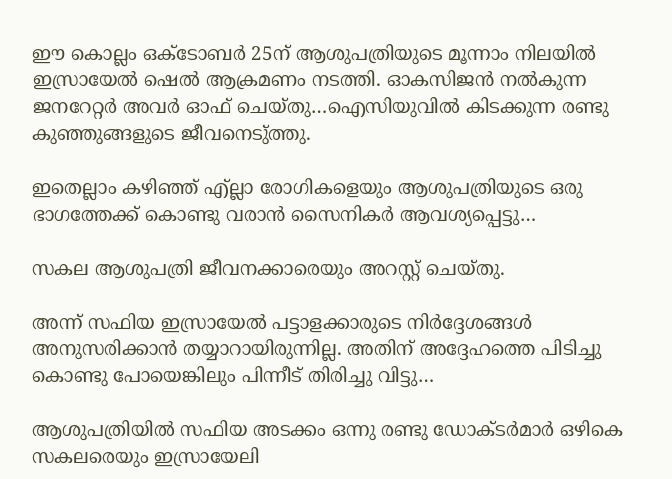ഈ കൊല്ലം ഒക്ടോബര്‍ 25ന് ആശുപത്രിയുടെ മൂന്നാം നിലയില്‍ ഇസ്രായേല്‍ ഷെല്‍ ആക്രമണം നടത്തി. ഓകസിജന്‍ നല്‍കുന്ന ജനറേറ്റര്‍ അവര്‍ ഓഫ് ചെയ്തു…ഐസിയുവില്‍ കിടക്കുന്ന രണ്ടു കുഞ്ഞുങ്ങളുടെ ജീവനെടു്ത്തു.

ഇതെല്ലാം കഴിഞ്ഞ് എ്ല്ലാ രോഗികളെയും ആശുപത്രിയുടെ ഒരു ഭാഗത്തേക്ക് കൊണ്ടു വരാന്‍ സൈനികര്‍ ആവശ്യപ്പെട്ടു…

സകല ആശുപത്രി ജീവനക്കാരെയും അറസ്റ്റ് ചെയ്തു.

അന്ന് സഫിയ ഇസ്രായേല്‍ പട്ടാളക്കാരുടെ നിര്‍ദ്ദേശങ്ങള്‍ അനുസരിക്കാന്‍ തയ്യാറായിരുന്നില്ല. അതിന് അദ്ദേഹത്തെ പിടിച്ചു കൊണ്ടു പോയെങ്കിലും പിന്നീട് തിരിച്ചു വിട്ടു…

ആശുപത്രിയില്‍ സഫിയ അടക്കം ഒന്നു രണ്ടു ഡോക്ടര്‍മാര്‍ ഒഴികെ സകലരെയും ഇസ്രായേലി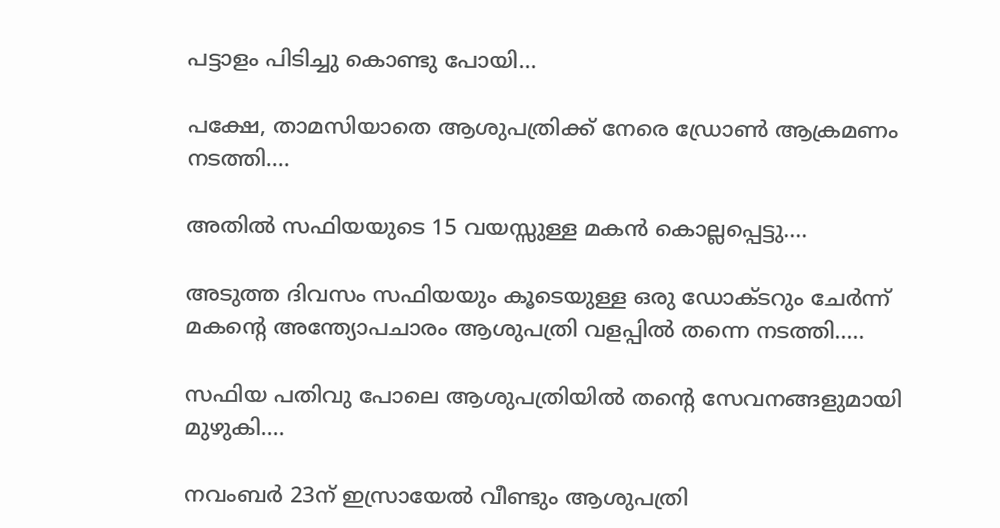പട്ടാളം പിടിച്ചു കൊണ്ടു പോയി…

പക്ഷേ, താമസിയാതെ ആശുപത്രിക്ക് നേരെ ഡ്രോണ്‍ ആക്രമണം നടത്തി….

അതില്‍ സഫിയയുടെ 15 വയസ്സുള്ള മകന്‍ കൊല്ലപ്പെട്ടു….

അടുത്ത ദിവസം സഫിയയും കൂടെയുള്ള ഒരു ഡോക്ടറും ചേര്‍ന്ന് മകന്റെ അന്ത്യോപചാരം ആശുപത്രി വളപ്പില്‍ തന്നെ നടത്തി…..

സഫിയ പതിവു പോലെ ആശുപത്രിയില്‍ തന്റെ സേവനങ്ങളുമായി മുഴുകി….

നവംബര്‍ 23ന് ഇസ്രായേല്‍ വീണ്ടും ആശുപത്രി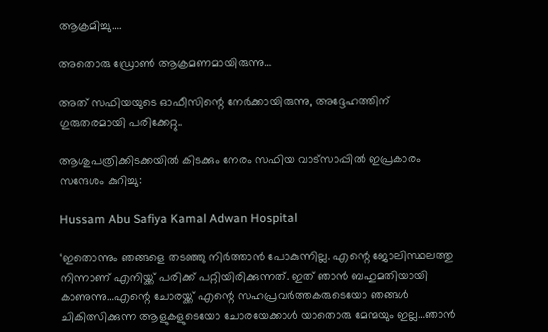ആക്രമിച്ചു….

അതൊരു ഡ്രോണ്‍ ആക്രമണമായിരുന്നു…

അത് സഫിയയുടെ ഓഫീസിന്റെ നേര്‍ക്കായിരുന്നു, അദ്ദേഹത്തിന് ഗുരുതരമായി പരിക്കേറ്റു..

ആശുപത്രിക്കിടക്കയില്‍ കിടക്കും നേരം സഫിയ വാട്‌സാപ്പില്‍ ഇപ്രകാരം സന്ദേശം കുറിച്ചു:

Hussam Abu Safiya Kamal Adwan Hospital

‘ഇതൊന്നും ഞങ്ങളെ തടഞ്ഞു നിര്‍ത്താന്‍ പോകുന്നില്ല. എന്റെ ജോലിസ്ഥലത്തു നിന്നാണ് എനിയ്ക്ക് പരിക്ക് പറ്റിയിരിക്കുന്നത്. ഇത് ഞാന്‍ ബഹുമതിയായി കാണുന്നു…എന്റെ ചോരയ്ക്ക് എന്റെ സഹപ്രവര്‍ത്തകരുടെയോ ഞങ്ങള്‍ ചികിത്സിക്കുന്ന ആളുകളുടെയോ ചോരയേക്കാള്‍ യാതൊരു മേന്മയും ഇല്ല…ഞാന്‍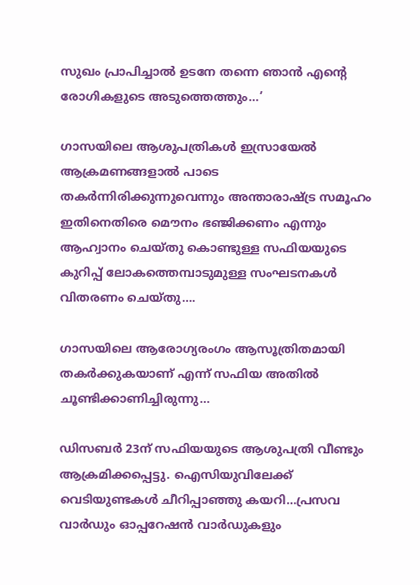സുഖം പ്രാപിച്ചാല്‍ ഉടനേ തന്നെ ഞാന്‍ എന്റെ രോഗികളുടെ അടുത്തെത്തും…’

ഗാസയിലെ ആശുപത്രികള്‍ ഇസ്രായേല്‍ ആക്രമണങ്ങളാല്‍ പാടെ തകര്‍ന്നിരിക്കുന്നുവെന്നും അന്താരാഷ്ട്ര സമൂഹം ഇതിനെതിരെ മൌനം ഭഞ്ജിക്കണം എന്നും ആഹ്വാനം ചെയ്തു കൊണ്ടുള്ള സഫിയയുടെ കുറിപ്പ് ലോകത്തെമ്പാടുമുള്ള സംഘടനകള്‍ വിതരണം ചെയ്തു….

ഗാസയിലെ ആരോഗ്യരംഗം ആസൂത്രിതമായി തകര്‍ക്കുകയാണ് എന്ന് സഫിയ അതില്‍ ചൂണ്ടിക്കാണിച്ചിരുന്നു…

ഡിസബര്‍ 23ന് സഫിയയുടെ ആശുപത്രി വീണ്ടും ആക്രമിക്കപ്പെട്ടു. ഐസിയുവിലേക്ക് വെടിയുണ്ടകള്‍ ചീറിപ്പാഞ്ഞു കയറി…പ്രസവ വാര്‍ഡും ഓപ്പറേഷന്‍ വാര്‍ഡുകളും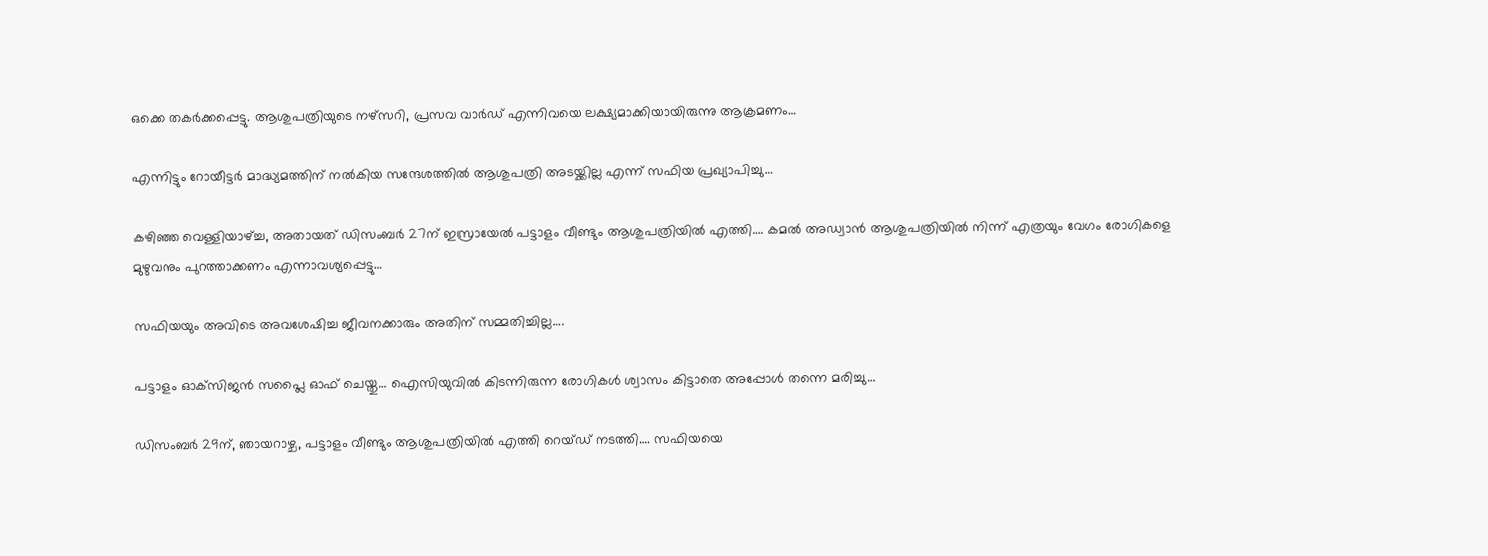ഒക്കെ തകര്‍ക്കപ്പെട്ടു. ആശുപത്രിയുടെ നഴ്‌സറി, പ്രസവ വാര്‍ഡ് എന്നിവയെ ലക്ഷ്യമാക്കിയായിരുന്നു ആക്രമണം…

എന്നിട്ടും റോയീട്ടര്‍ മാദ്ധ്യമത്തിന് നല്‍കിയ സന്ദേശത്തില്‍ ആശുപത്രി അടയ്ക്കില്ല എന്ന് സഫിയ പ്രഖ്യാപിച്ചു…

കഴിഞ്ഞ വെള്ളിയാഴ്ച്ച, അതായത് ഡിസംബര്‍ 27ന് ഇസ്രായേല്‍ പട്ടാളം വീണ്ടും ആശുപത്രിയില്‍ എത്തി…. കമല്‍ അഡ്വാന്‍ ആശുപത്രിയില്‍ നിന്ന് എത്രയും വേഗം രോഗികളെ മുഴുവനും പുറത്താക്കണം എന്നാവശ്യപ്പെട്ടു…

സഫിയയും അവിടെ അവശേഷിച്ച ജീവനക്കാരും അതിന് സമ്മതിച്ചില്ല….

പട്ടാളം ഓക്‌സിജന്‍ സപ്ലൈ ഓഫ് ചെയ്തു… ഐസിയുവില്‍ കിടന്നിരുന്ന രോഗികള്‍ ശ്വാസം കിട്ടാതെ അപ്പോള്‍ തന്നെ മരിച്ചു…

ഡിസംബര്‍ 29ന്, ഞായറാഴ്ച, പട്ടാളം വീണ്ടും ആശുപത്രിയില്‍ എത്തി റെയ്ഡ് നടത്തി…. സഫിയയെ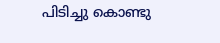പിടിച്ചു കൊണ്ടു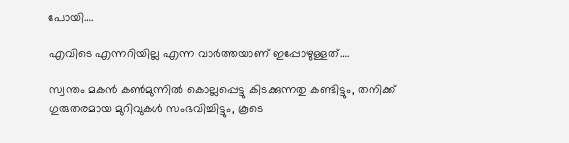പോയി….

എവിടെ എന്നറിയില്ല എന്ന വാര്‍ത്തയാണ് ഇപ്പോഴുള്ളത്….

സ്വന്തം മകന്‍ കണ്‍മുന്നില്‍ കൊല്ലപ്പെട്ടു കിടക്കുന്നതു കണ്ടിട്ടും, തനിക്ക് ഗുരുതരമായ മുറിവുകള്‍ സംഭവിച്ചിട്ടും, കൂടെ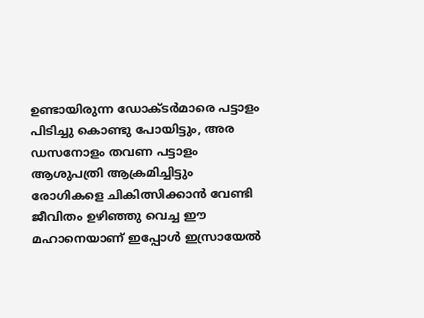ഉണ്ടായിരുന്ന ഡോക്ടര്‍മാരെ പട്ടാളം പിടിച്ചു കൊണ്ടു പോയിട്ടും, അര ഡസനോളം തവണ പട്ടാളം ആശുപത്രി ആക്രമിച്ചിട്ടും രോഗികളെ ചികിത്സിക്കാന്‍ വേണ്ടി ജീവിതം ഉഴിഞ്ഞു വെച്ച ഈ മഹാനെയാണ് ഇപ്പോള്‍ ഇസ്രായേല്‍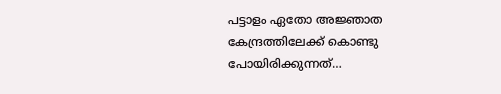പട്ടാളം ഏതോ അജ്ഞാത കേന്ദ്രത്തിലേക്ക് കൊണ്ടു പോയിരിക്കുന്നത്…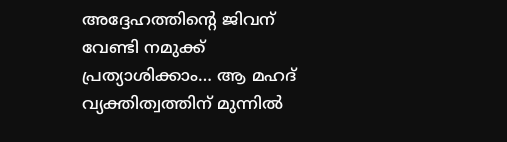അദ്ദേഹത്തിന്റെ ജിവന് വേണ്ടി നമുക്ക് പ്രത്യാശിക്കാം… ആ മഹദ് വ്യക്തിത്വത്തിന് മുന്നില്‍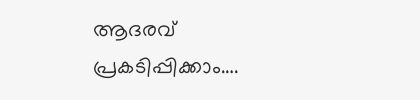ആദരവ് പ്രകടിപ്പിക്കാം….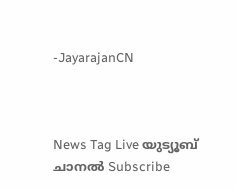-JayarajanCN



News Tag Live യുട്യൂബ് ചാനല്‍ Subscribe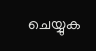ചെയ്യുക